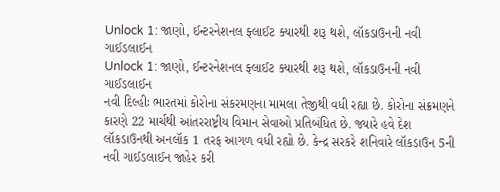Unlock 1: જાણો, ઈન્ટરનેશનલ ફ્લાઈટ ક્યારથી શરૂ થશે, લૉકડાઉનની નવી ગાઈડલાઈન
Unlock 1: જાણો, ઈન્ટરનેશનલ ફ્લાઈટ ક્યારથી શરૂ થશે, લૉકડાઉનની નવી ગાઈડલાઈન
નવી દિલ્હીઃ ભારતમાં કોરોના સંકરમણના મામલા તેજીથી વધી રહ્યા છે. કોરોના સંક્રમણને કારણે 22 માર્ચથી આંતરરાષ્ટ્રીય વિમાન સેવાઓ પ્રતિબંધિત છે. જ્યારે હવે દેશ લૉકડાઉનથી અનલૉક 1 તરફ આગળ વધી રહ્યો છે. કેન્દ્ર સરકરે શનિવારે લૉકડાઉન 5ની નવી ગાઈડલાઈન જાહેર કરી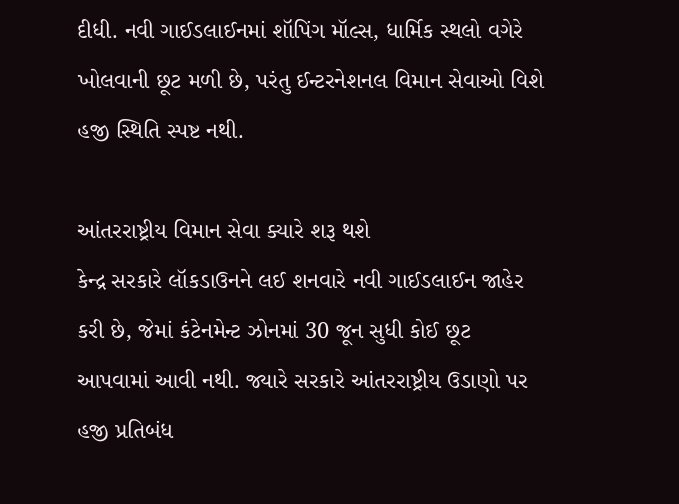દીધી. નવી ગાઈડલાઈનમાં શૉપિંગ મૉલ્સ, ધાર્મિક સ્થલો વગેરે ખોલવાની છૂટ મળી છે, પરંતુ ઈન્ટરનેશનલ વિમાન સેવાઓ વિશે હજી સ્થિતિ સ્પષ્ટ નથી.

આંતરરાષ્ટ્રીય વિમાન સેવા ક્યારે શરૂ થશે
કેન્દ્ર સરકારે લૉકડાઉનને લઈ શનવારે નવી ગાઈડલાઈન જાહેર કરી છે, જેમાં કંટેનમેન્ટ ઝોનમાં 30 જૂન સુધી કોઈ છૂટ આપવામાં આવી નથી. જ્યારે સરકારે આંતરરાષ્ટ્રીય ઉડાણો પર હજી પ્રતિબંધ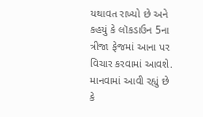યથાવત રાખ્યો છે અને કહયું કે લૉકડાઉન 5ના ત્રીજા ફેજમાં આના પર વિચાર કરવામાં આવશે. માનવામાં આવી રહ્યું છે કે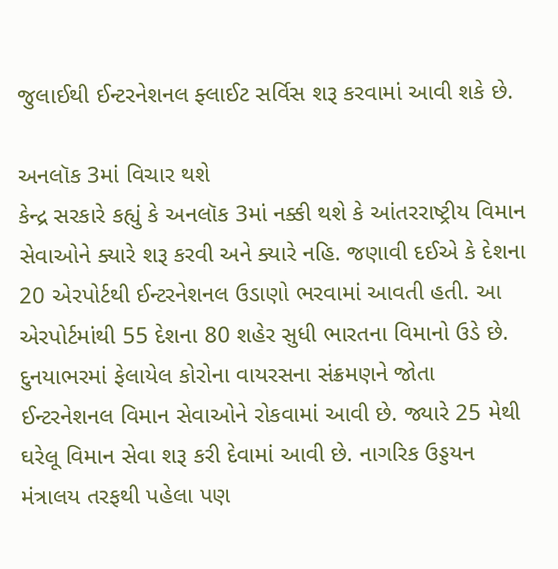જુલાઈથી ઈન્ટરનેશનલ ફ્લાઈટ સર્વિસ શરૂ કરવામાં આવી શકે છે.

અનલૉક 3માં વિચાર થશે
કેન્દ્ર સરકારે કહ્યું કે અનલૉક 3માં નક્કી થશે કે આંતરરાષ્ટ્રીય વિમાન સેવાઓને ક્યારે શરૂ કરવી અને ક્યારે નહિ. જણાવી દઈએ કે દેશના 20 એરપોર્ટથી ઈન્ટરનેશનલ ઉડાણો ભરવામાં આવતી હતી. આ એરપોર્ટમાંથી 55 દેશના 80 શહેર સુધી ભારતના વિમાનો ઉડે છે. દુનયાભરમાં ફેલાયેલ કોરોના વાયરસના સંક્રમણને જોતા ઈન્ટરનેશનલ વિમાન સેવાઓને રોકવામાં આવી છે. જ્યારે 25 મેથી ઘરેલૂ વિમાન સેવા શરૂ કરી દેવામાં આવી છે. નાગરિક ઉડ્ડયન મંત્રાલય તરફથી પહેલા પણ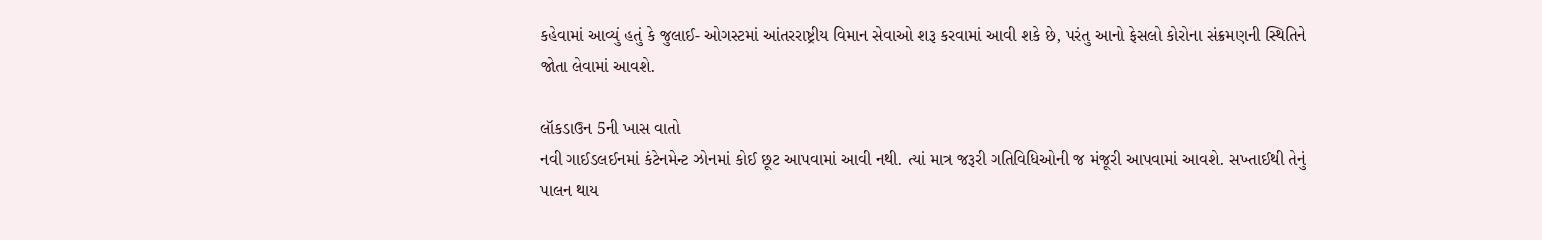કહેવામાં આવ્યું હતું કે જુલાઈ- ઓગસ્ટમાં આંતરરાષ્ટ્રીય વિમાન સેવાઓ શરૂ કરવામાં આવી શકે છે, પરંતુ આનો ફેસલો કોરોના સંક્રમણની સ્થિતિને જોતા લેવામાં આવશે.

લૉકડાઉન 5ની ખાસ વાતો
નવી ગાઈડલઈનમાં કંટેનમેન્ટ ઝોનમાં કોઈ છૂટ આપવામાં આવી નથી. ત્યાં માત્ર જરૂરી ગતિવિધિઓની જ મંજૂરી આપવામાં આવશે. સખ્તાઈથી તેનું પાલન થાય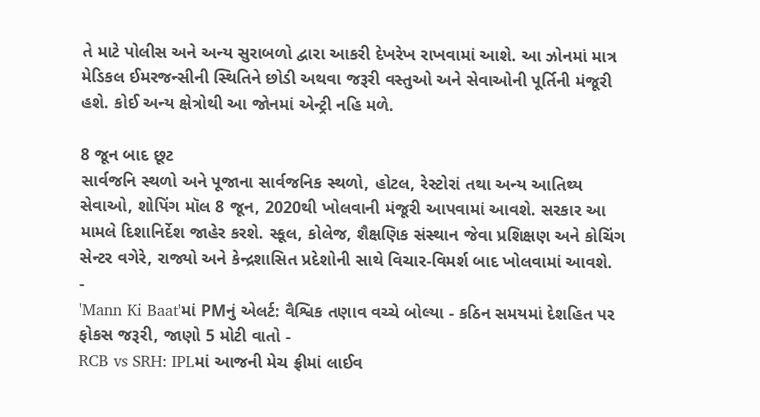તે માટે પોલીસ અને અન્ય સુરાબળો દ્વારા આકરી દેખરેખ રાખવામાં આશે. આ ઝોનમાં માત્ર મેડિકલ ઈમરજન્સીની સ્થિતિને છોડી અથવા જરૂરી વસ્તુઓ અને સેવાઓની પૂર્તિની મંજૂરી હશે. કોઈ અન્ય ક્ષેત્રોથી આ જોનમાં એન્ટ્રી નહિ મળે.

8 જૂન બાદ છૂટ
સાર્વજનિ સ્થળો અને પૂજાના સાર્વજનિક સ્થળો, હોટલ, રેસ્ટોરાં તથા અન્ય આતિથ્ય સેવાઓ, શોપિંગ મૉલ 8 જૂન, 2020થી ખોલવાની મંજૂરી આપવામાં આવશે. સરકાર આ મામલે દિશાનિર્દેશ જાહેર કરશે. સ્કૂલ, કોલેજ, શૈક્ષણિક સંસ્થાન જેવા પ્રશિક્ષણ અને કોચિંગ સેન્ટર વગેરે, રાજ્યો અને કેન્દ્રશાસિત પ્રદેશોની સાથે વિચાર-વિમર્શ બાદ ખોલવામાં આવશે.
-
'Mann Ki Baat'માં PMનું એલર્ટ: વૈશ્વિક તણાવ વચ્ચે બોલ્યા - કઠિન સમયમાં દેશહિત પર ફોકસ જરૂરી, જાણો 5 મોટી વાતો -
RCB vs SRH: IPLમાં આજની મેચ ફ્રીમાં લાઈવ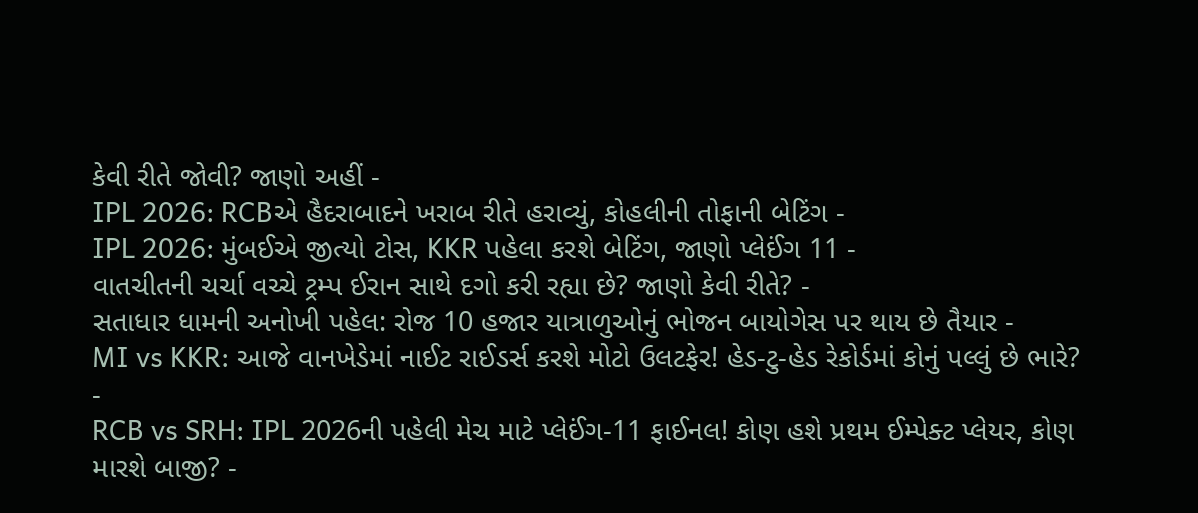કેવી રીતે જોવી? જાણો અહીં -
IPL 2026: RCBએ હૈદરાબાદને ખરાબ રીતે હરાવ્યું, કોહલીની તોફાની બેટિંગ -
IPL 2026: મુંબઈએ જીત્યો ટોસ, KKR પહેલા કરશે બેટિંગ, જાણો પ્લેઈંગ 11 -
વાતચીતની ચર્ચા વચ્ચે ટ્રમ્પ ઈરાન સાથે દગો કરી રહ્યા છે? જાણો કેવી રીતે? -
સતાધાર ધામની અનોખી પહેલ: રોજ 10 હજાર યાત્રાળુઓનું ભોજન બાયોગેસ પર થાય છે તૈયાર -
MI vs KKR: આજે વાનખેડેમાં નાઈટ રાઈડર્સ કરશે મોટો ઉલટફેર! હેડ-ટુ-હેડ રેકોર્ડમાં કોનું પલ્લું છે ભારે? -
RCB vs SRH: IPL 2026ની પહેલી મેચ માટે પ્લેઈંગ-11 ફાઈનલ! કોણ હશે પ્રથમ ઈમ્પેક્ટ પ્લેયર, કોણ મારશે બાજી? -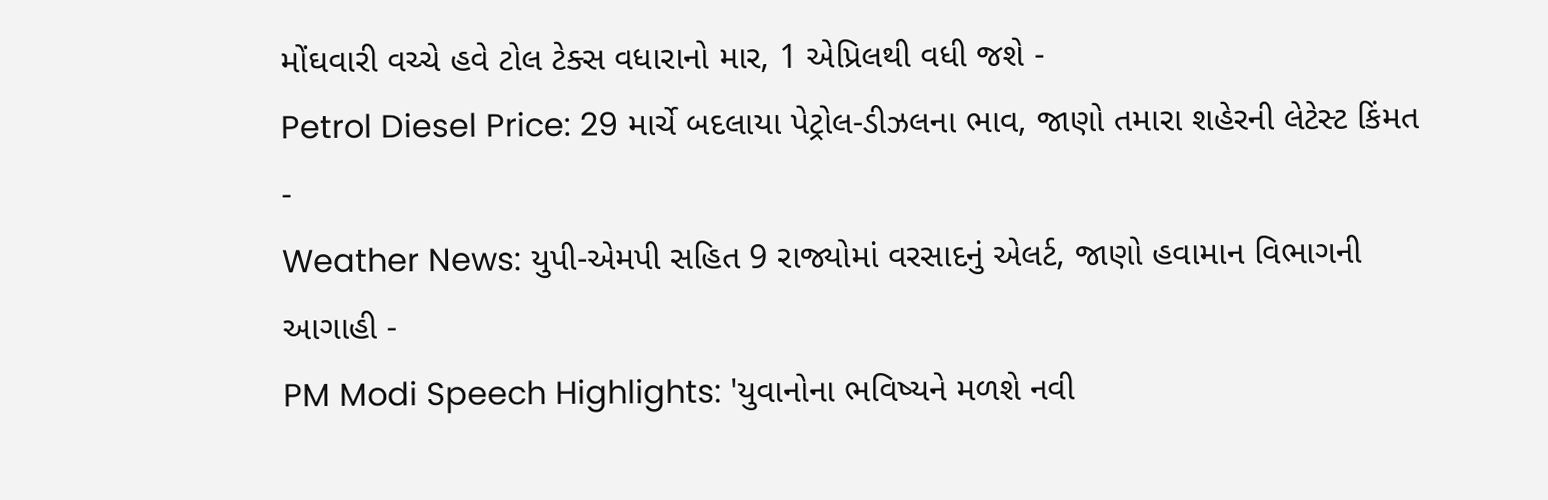મોંઘવારી વચ્ચે હવે ટોલ ટેક્સ વધારાનો માર, 1 એપ્રિલથી વધી જશે -
Petrol Diesel Price: 29 માર્ચે બદલાયા પેટ્રોલ-ડીઝલના ભાવ, જાણો તમારા શહેરની લેટેસ્ટ કિંમત -
Weather News: યુપી-એમપી સહિત 9 રાજ્યોમાં વરસાદનું એલર્ટ, જાણો હવામાન વિભાગની આગાહી -
PM Modi Speech Highlights: 'યુવાનોના ભવિષ્યને મળશે નવી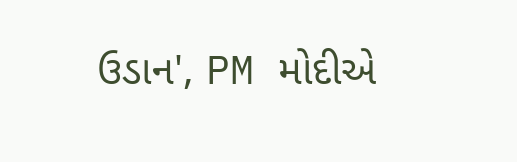ઉડાન', PM મોદીએ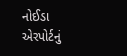નોઈડા એરપોર્ટનું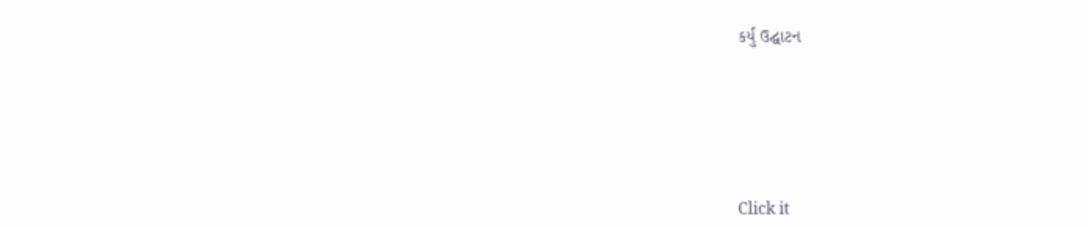કર્યું ઉદ્ઘાટન






Click it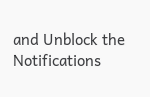and Unblock the Notifications